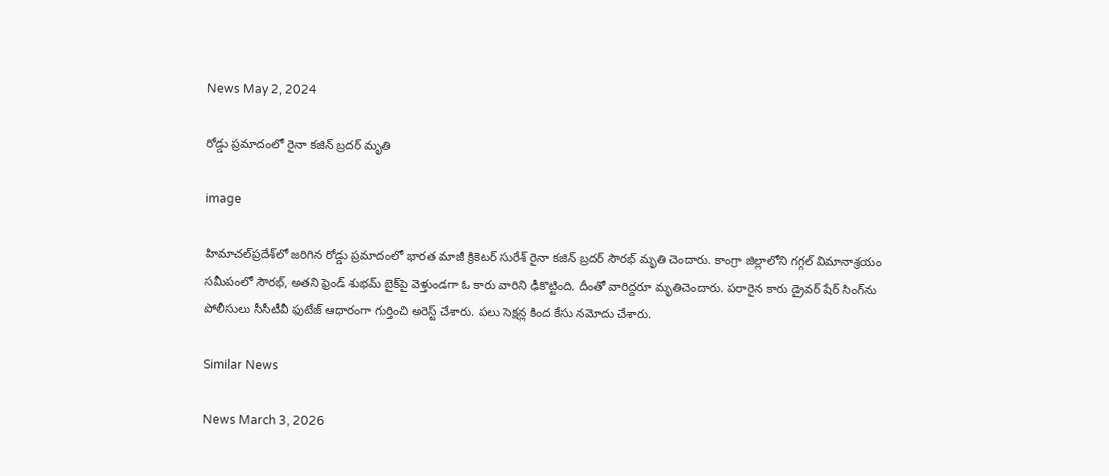News May 2, 2024

రోడ్డు ప్రమాదంలో రైనా కజిన్ బ్రదర్ మృతి

image

హిమాచల్‌ప్రదేశ్‌లో జరిగిన రోడ్డు ప్రమాదంలో భారత మాజీ క్రికెటర్ సురేశ్ రైనా కజిన్ బ్రదర్ సౌరభ్ మృతి చెందారు. కాంగ్రా జిల్లాలోని గగ్గల్ విమానాశ్రయం సమీపంలో సౌరభ్, అతని ఫ్రెండ్ శుభమ్ బైక్‌పై వెళ్తుండగా ఓ కారు వారిని ఢీకొట్టింది. దీంతో వారిద్దరూ మృతిచెందారు. పరారైన కారు డ్రైవర్ షేర్ సింగ్‌ను పోలీసులు సీసీటీవీ ఫుటేజ్ ఆధారంగా గుర్తించి అరెస్ట్ చేశారు. పలు సెక్షన్ల కింద కేసు నమోదు చేశారు.

Similar News

News March 3, 2026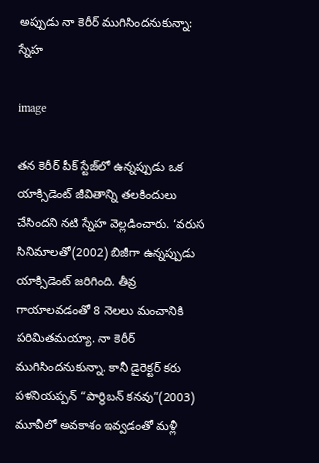అప్పుడు నా కెరీర్ ముగిసిందనుకున్నా: స్నేహ

image

తన కెరీర్ పీక్ స్టేజ్‌లో ఉన్నప్పుడు ఒక యాక్సిడెంట్ జీవితాన్ని తలకిందులు చేసిందని నటి స్నేహ వెల్లడించారు. ‘వరుస సినిమాలతో(2002) బిజీగా ఉన్నప్పుడు యాక్సిడెంట్ జరిగింది. తీవ్ర గాయాలవడంతో 8 నెలలు మంచానికి పరిమితమయ్యా. నా కెరీర్ ముగిసిందనుకున్నా. కానీ డైరెక్టర్ కరు పళనియప్పన్ “పార్థిబన్ కనవు”(2003) మూవీలో అవకాశం ఇవ్వడంతో మళ్లీ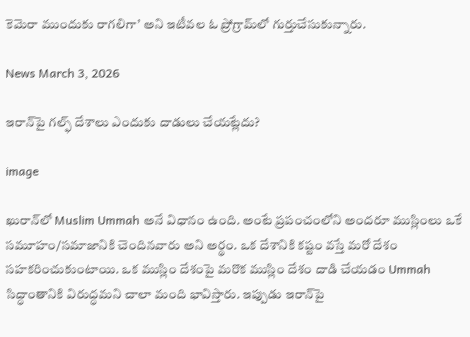కెమెరా ముందుకు రాగలిగా’ అని ఇటీవల ఓ ప్రోగ్రామ్‌లో గుర్తుచేసుకున్నారు.

News March 3, 2026

ఇరాన్‌పై గల్ఫ్ దేశాలు ఎందుకు దాడులు చేయట్లేదు?

image

ఖురాన్‌లో Muslim Ummah అనే విధానం ఉంది. అంటే ప్రపంచంలోని అందరూ ముస్లింలు ఒకే సమూహం/సమాజానికి చెందినవారు అని అర్థం. ఒక దేశానికి కష్టం వస్తే మరో దేశం సహకరించుకుంటాయి. ఒక ముస్లిం దేశంపై మరొక ముస్లిం దేశం దాడి చేయడం Ummah సిద్ధాంతానికి విరుద్ధమని చాలా మంది భావిస్తారు. ఇప్పుడు ఇరాన్‌పై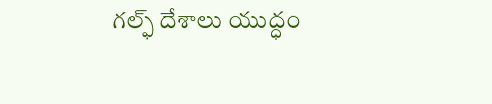గల్ఫ్ దేశాలు యుద్ధం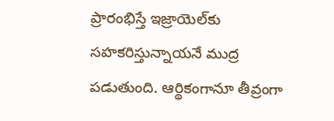ప్రారంభిస్తే ఇజ్రాయెల్‌కు సహకరిస్తున్నాయనే ముద్ర పడుతుంది. ఆర్థికంగానూ తీవ్రంగా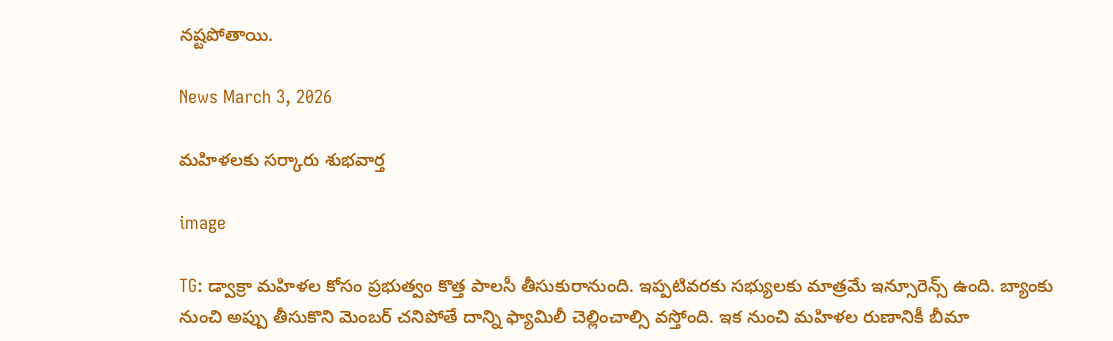నష్టపోతాయి.

News March 3, 2026

మహిళలకు సర్కారు శుభవార్త

image

TG: డ్వాక్రా మహిళల కోసం ప్రభుత్వం కొత్త పాలసీ తీసుకురానుంది. ఇప్పటివరకు సభ్యులకు మాత్రమే ఇన్సూరెన్స్ ఉంది. బ్యాంకు నుంచి అప్పు తీసుకొని మెంబర్ చనిపోతే దాన్ని ఫ్యామిలీ చెల్లించాల్సి వస్తోంది. ఇక నుంచి మహిళల రుణానికీ బీమా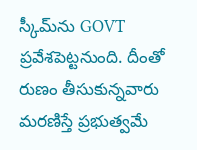స్కీమ్‌ను GOVT ప్రవేశపెట్టనుంది. దీంతో రుణం తీసుకున్నవారు మరణిస్తే ప్ర‌భుత్వ‌మే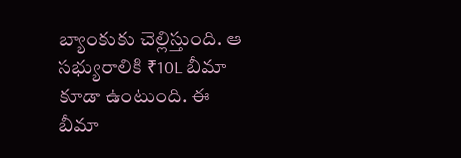బ్యాంకుకు చెల్లిస్తుంది. ఆ సభ్యురాలికి ₹10L బీమా కూడా ఉంటుంది. ఈ బీమా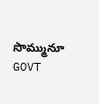సొమ్మునూ GOVT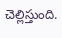చెల్లిస్తుంది.